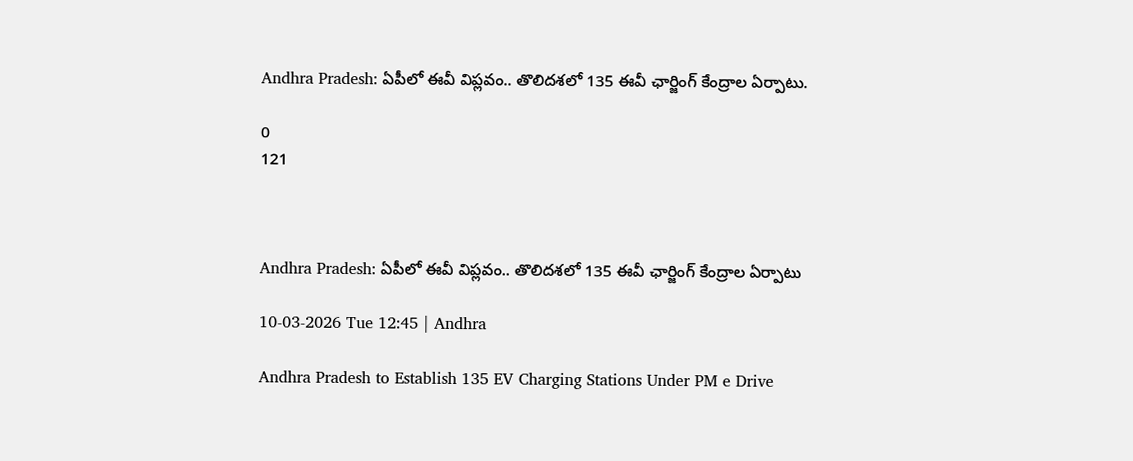Andhra Pradesh: ఏపీలో ఈవీ విప్లవం.. తొలిదశలో 135 ఈవీ ఛార్జింగ్ కేంద్రాల ఏర్పాటు.

0
121



Andhra Pradesh: ఏపీలో ఈవీ విప్లవం.. తొలిదశలో 135 ఈవీ ఛార్జింగ్ కేంద్రాల ఏర్పాటు

10-03-2026 Tue 12:45 | Andhra

Andhra Pradesh to Establish 135 EV Charging Stations Under PM e Drive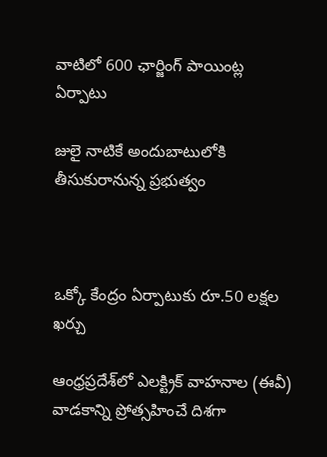వాటిలో 600 ఛార్జింగ్ పాయింట్ల ఏర్పాటు

జులై నాటికే అందుబాటులోకి తీసుకురానున్న ప్రభుత్వం



ఒక్కో కేంద్రం ఏర్పాటుకు రూ.50 లక్షల ఖర్చు

ఆంధ్రప్రదేశ్‌లో ఎలక్ట్రిక్ వాహనాల (ఈవీ) వాడకాన్ని ప్రోత్సహించే దిశగా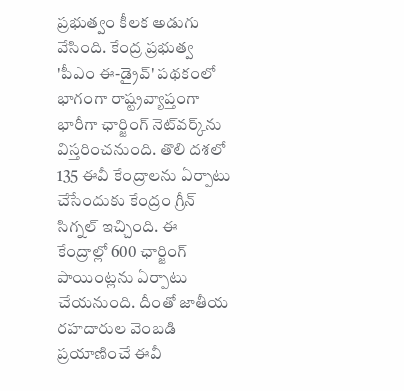ప్రభుత్వం కీలక అడుగు వేసింది. కేంద్ర ప్రభుత్వ 'పీఎం ఈ-డ్రైవ్' పథకంలో భాగంగా రాష్ట్రవ్యాప్తంగా భారీగా ఛార్జింగ్ నెట్‌వర్క్‌ను విస్తరించనుంది. తొలి దశలో 135 ఈవీ కేంద్రాలను ఏర్పాటు చేసేందుకు కేంద్రం గ్రీన్ సిగ్నల్ ఇచ్చింది. ఈ కేంద్రాల్లో 600 ఛార్జింగ్ పాయింట్లను ఏర్పాటు చేయనుంది. దీంతో జాతీయ రహదారుల వెంబడి ప్రయాణించే ఈవీ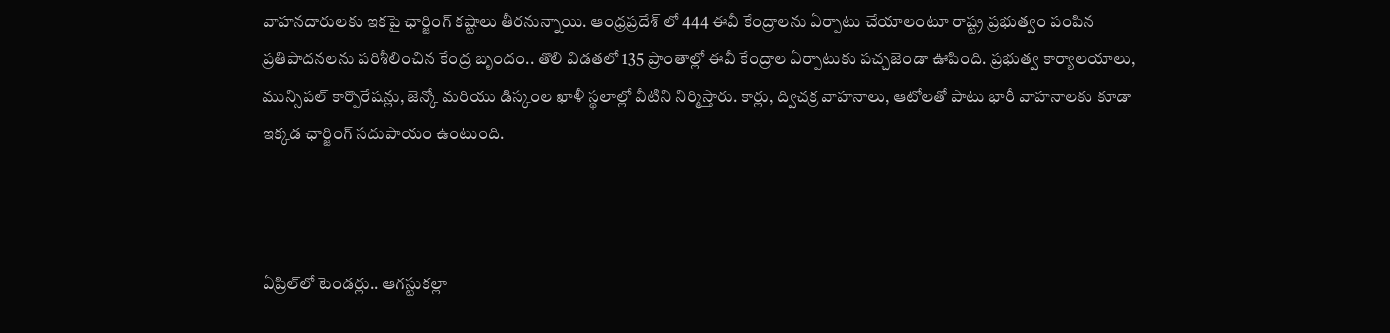వాహనదారులకు ఇకపై ఛార్జింగ్ కష్టాలు తీరనున్నాయి. ఆంధ్రప్రదేశ్ లో 444 ఈవీ కేంద్రాలను ఏర్పాటు చేయాలంటూ రాష్ట్ర ప్రభుత్వం పంపిన ప్రతిపాదనలను పరిశీలించిన కేంద్ర బృందం.. తొలి విడతలో 135 ప్రాంతాల్లో ఈవీ కేంద్రాల ఏర్పాటుకు పచ్చజెండా ఊపింది. ప్రభుత్వ కార్యాలయాలు, మున్సిపల్ కార్పొరేషన్లు, జెన్కో మరియు డిస్కంల ఖాళీ స్థలాల్లో వీటిని నిర్మిస్తారు. కార్లు, ద్విచక్ర వాహనాలు, ఆటోలతో పాటు భారీ వాహనాలకు కూడా ఇక్కడ ఛార్జింగ్ సదుపాయం ఉంటుంది.



ఏప్రిల్‌లో టెండర్లు.. ఆగస్టుకల్లా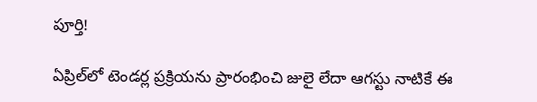పూర్తి!

ఏప్రిల్‌లో టెండర్ల ప్రక్రియను ప్రారంభించి జులై లేదా ఆగస్టు నాటికే ఈ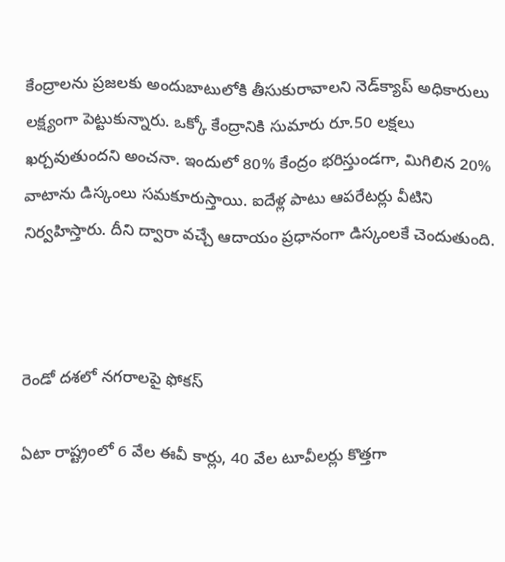కేంద్రాలను ప్రజలకు అందుబాటులోకి తీసుకురావాలని నెడ్‌క్యాప్ అధికారులు లక్ష్యంగా పెట్టుకున్నారు. ఒక్కో కేంద్రానికి సుమారు రూ.50 లక్షలు ఖర్చవుతుందని అంచనా. ఇందులో 80% కేంద్రం భరిస్తుండగా, మిగిలిన 20% వాటాను డిస్కంలు సమకూరుస్తాయి. ఐదేళ్ల పాటు ఆపరేటర్లు వీటిని నిర్వహిస్తారు. దీని ద్వారా వచ్చే ఆదాయం ప్రధానంగా డిస్కంలకే చెందుతుంది.



రెండో దశలో నగరాలపై ఫోకస్

ఏటా రాష్ట్రంలో 6 వేల ఈవీ కార్లు, 40 వేల టూవీలర్లు కొత్తగా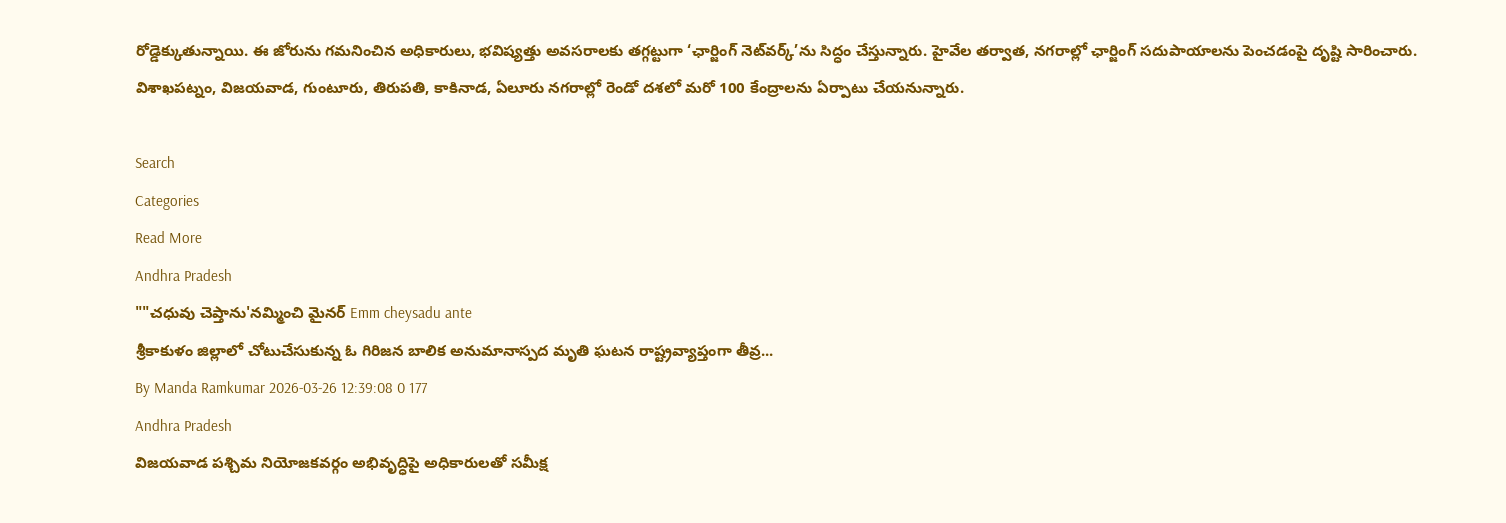రోడ్డెక్కుతున్నాయి. ఈ జోరును గమనించిన అధికారులు, భవిష్యత్తు అవసరాలకు తగ్గట్టుగా ‘ఛార్జింగ్ నెట్‌వర్క్’ను సిద్ధం చేస్తున్నారు. హైవేల తర్వాత, నగరాల్లో ఛార్జింగ్ సదుపాయాలను పెంచడంపై దృష్టి సారించారు. విశాఖపట్నం, విజయవాడ, గుంటూరు, తిరుపతి, కాకినాడ, ఏలూరు నగరాల్లో రెండో దశలో మరో 100 కేంద్రాలను ఏర్పాటు చేయనున్నారు.

Search
Categories
Read More
Andhra Pradesh
""చధువు చెప్తాను'నమ్మించి మైనర్ Emm cheysadu ante
శ్రీకాకుళం జిల్లాలో చోటుచేసుకున్న ఓ గిరిజన బాలిక అనుమానాస్పద మృతి ఘటన రాష్ట్రవ్యాప్తంగా తీవ్ర...
By Manda Ramkumar 2026-03-26 12:39:08 0 177
Andhra Pradesh
విజయవాడ పశ్చిమ నియోజకవర్గం అభివృద్ధిపై అధికారులతో సమీక్ష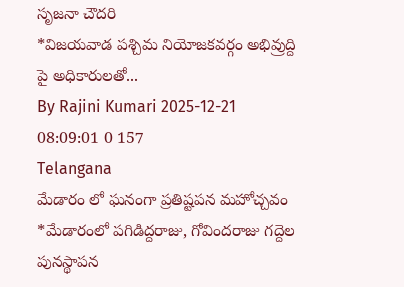సృజనా చౌదరి
*విజ‌య‌వాడ ప‌శ్చిమ నియోజ‌క‌వ‌ర్గం అభివ్రుద్ది పై అధికారుల‌తో...
By Rajini Kumari 2025-12-21 08:09:01 0 157
Telangana
మేడారం లో ఘనంగా ప్రతిష్టపన మహోచ్చవం
*మేడారంలో పగిడిద్దరాజు, గోవిందరాజు గద్దెల పునస్థాపన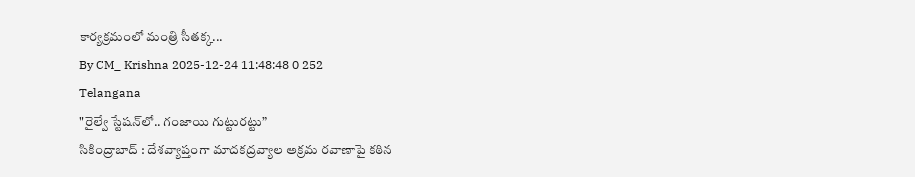కార్యక్రమంలో మంత్రి సీతక్క...
By CM_ Krishna 2025-12-24 11:48:48 0 252
Telangana
"రైల్వే స్టేషన్‌లో.. గంజాయి గుట్టురట్టు”
సికింద్రాబాద్ : దేశవ్యాప్తంగా మాదకద్రవ్యాల అక్రమ రవాణాపై కఠిన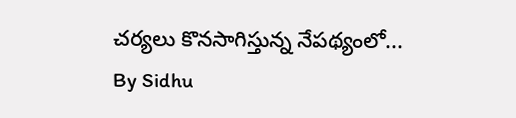చర్యలు కొనసాగిస్తున్న నేపథ్యంలో...
By Sidhu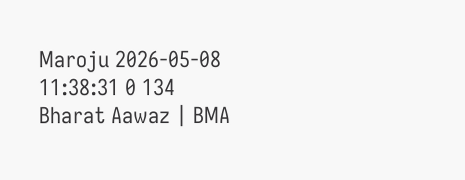Maroju 2026-05-08 11:38:31 0 134
Bharat Aawaz | BMA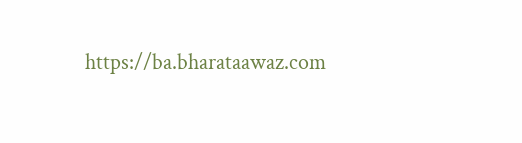https://ba.bharataawaz.com